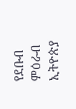የደቡብ ምዕራብ ኢትዮጵያ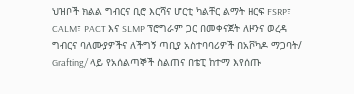ህዝቦች ክልል ግብርና ቢሮ እርሻና ሆርቲ ካልቸር ልማት ዘርፍ FSRP፣ CALM፣ PACT እና SLMP ፕሮግራም ጋር በመቀናጀት ለዞንና ወረዳ ግብርና ባለሙያዎችና ለችግኝ ጣቢያ አስተባባሪዎች በአቮካዶ ማጋባት/ Grafting/ ላይ የአሰልጣኞች ስልጠና በቴፒ ከተማ እየሰጡ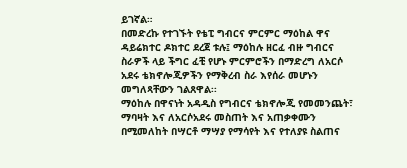ይገኛል።
በመድረኩ የተገኙት የቴፒ ግብርና ምርምር ማዕከል ዋና ዳይሬክተር ዶክተር ደረጀ ቱሉ፤ ማዕከሉ ዘርፈ ብዙ ግብርና ስራዎች ላይ ችግር ፈቺ የሆኑ ምርምሮችን በማድረግ ለአርሶ አደሩ ቴክኖሎጂዎችን የማቅረብ ስራ እየሰራ መሆኑን መግለጻቸውን ገልጸዋል፡፡
ማዕከሉ በዋናነት አዳዲስ የግብርና ቴክኖሎጂ የመመንጨት፣ ማባዛት እና ለአርሶአደሩ መስጠት እና አጠቃቀሙን በሚመለከት በሣርቶ ማሣያ የማሳየት እና የተለያዩ ስልጠና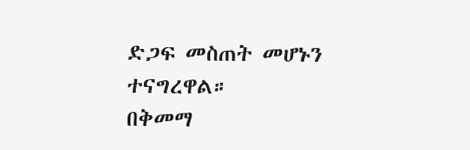ድጋፍ መስጠት መሆኑን ተናግረዋል።
በቅመማ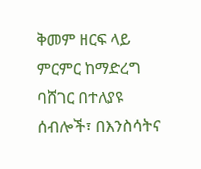ቅመም ዘርፍ ላይ ምርምር ከማድረግ ባሸገር በተለያዩ ሰብሎች፣ በእንስሳትና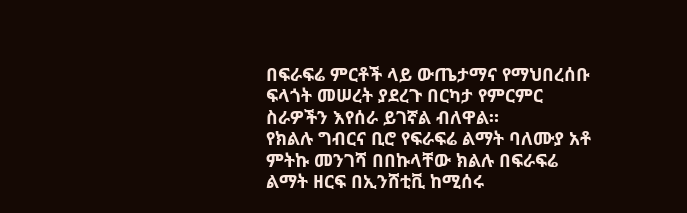በፍራፍሬ ምርቶች ላይ ውጤታማና የማህበረሰቡ ፍላጎት መሠረት ያደረጉ በርካታ የምርምር ስራዎችን እየሰራ ይገኛል ብለዋል።
የክልሉ ግብርና ቢሮ የፍራፍሬ ልማት ባለሙያ አቶ ምትኩ መንገሻ በበኩላቸው ክልሉ በፍራፍሬ ልማት ዘርፍ በኢንሸቲቪ ከሚሰሩ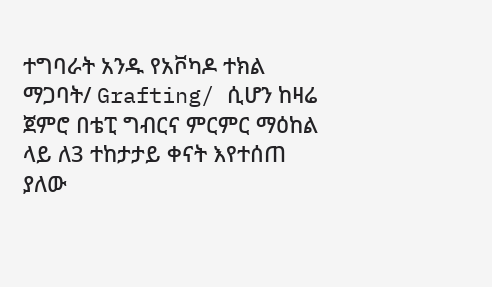ተግባራት አንዱ የአቮካዶ ተክል ማጋባት/ Grafting/ ሲሆን ከዛሬ ጀምሮ በቴፒ ግብርና ምርምር ማዕከል ላይ ለ3 ተከታታይ ቀናት እየተሰጠ ያለው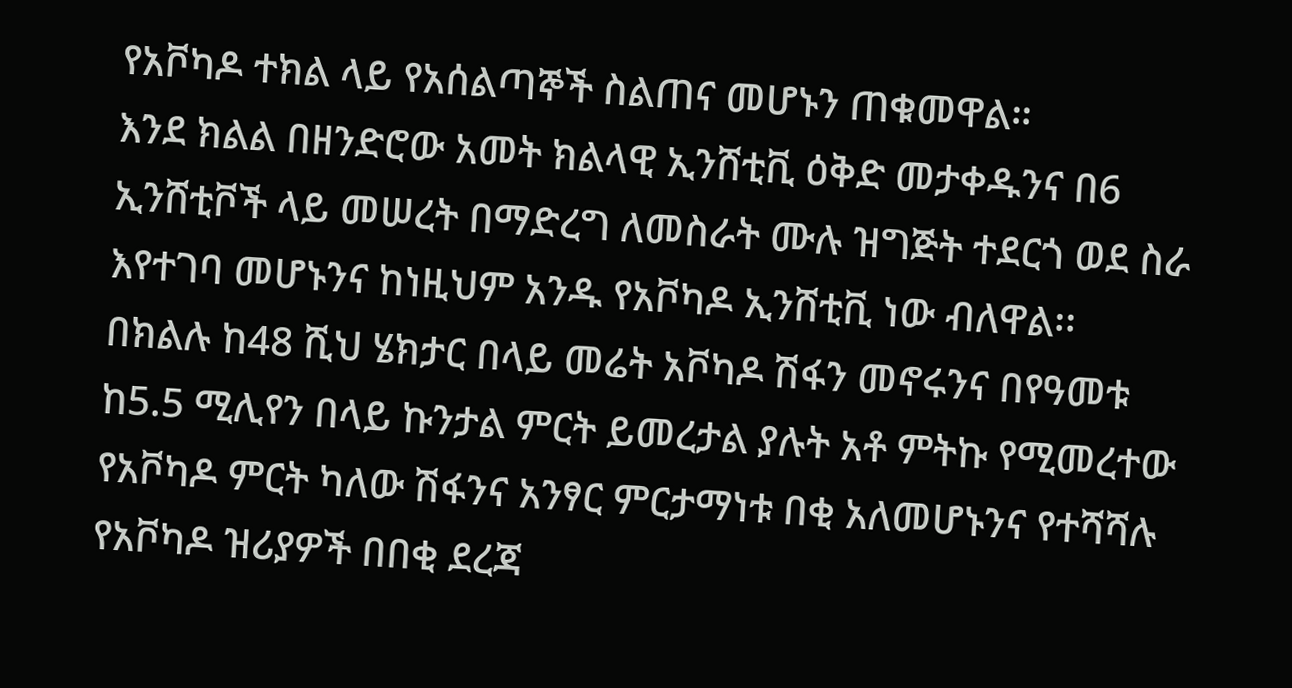የአቮካዶ ተክል ላይ የአሰልጣኞች ስልጠና መሆኑን ጠቁመዋል።
እንደ ክልል በዘንድሮው አመት ክልላዊ ኢንሸቲቪ ዕቅድ መታቀዱንና በ6 ኢንሸቲቮች ላይ መሠረት በማድረግ ለመስራት ሙሉ ዝግጅት ተደርጎ ወደ ስራ እየተገባ መሆኑንና ከነዚህም አንዱ የአቮካዶ ኢንሸቲቪ ነው ብለዋል፡፡
በክልሉ ከ48 ሺህ ሄክታር በላይ መሬት አቮካዶ ሽፋን መኖሩንና በየዓመቱ ከ5.5 ሚሊየን በላይ ኩንታል ምርት ይመረታል ያሉት አቶ ምትኩ የሚመረተው የአቮካዶ ምርት ካለው ሽፋንና አንፃር ምርታማነቱ በቂ አለመሆኑንና የተሻሻሉ የአቮካዶ ዝሪያዎች በበቂ ደረጃ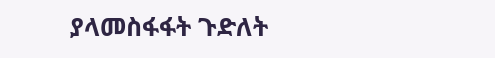ያላመስፋፋት ጉድለት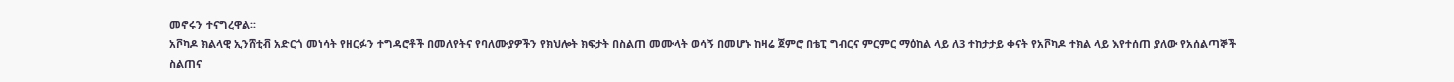መኖሩን ተናግረዋል፡፡
አቮካዶ ክልላዊ ኢንሸቲቭ አድርጎ መነሳት የዘርፉን ተግዳሮቶች በመለየትና የባለሙያዎችን የክህሎት ክፍታት በስልጠ መሙላት ወሳኝ በመሆኑ ከዛሬ ጀምሮ በቴፒ ግብርና ምርምር ማዕከል ላይ ለ3 ተከታታይ ቀናት የአቮካዶ ተክል ላይ እየተሰጠ ያለው የአሰልጣኞች ስልጠና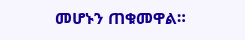መሆኑን ጠቁመዋል።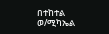በተከተል ወ/ሚካኤል